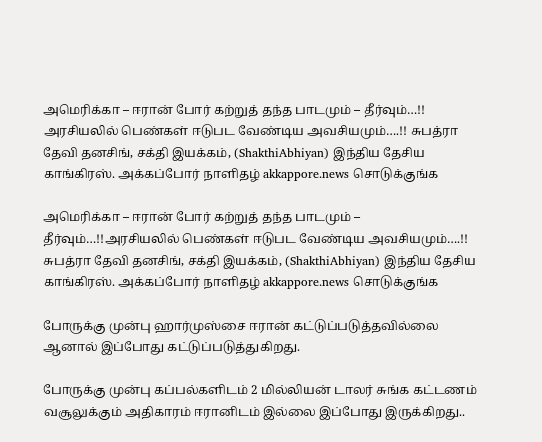அமெரிக்கா – ஈரான் போர் கற்றுத் தந்த பாடமும் – தீர்வும்…!! அரசியலில் பெண்கள் ஈடுபட வேண்டிய அவசியமும்….!! சுபத்ரா தேவி தனசிங், சக்தி இயக்கம், (ShakthiAbhiyan) இந்திய தேசிய காங்கிரஸ். அக்கப்போர் நாளிதழ் akkappore.news சொடுக்குங்க

அமெரிக்கா – ஈரான் போர் கற்றுத் தந்த பாடமும் – தீர்வும்…!!அரசியலில் பெண்கள் ஈடுபட வேண்டிய அவசியமும்….!! சுபத்ரா தேவி தனசிங், சக்தி இயக்கம், (ShakthiAbhiyan) இந்திய தேசிய காங்கிரஸ். அக்கப்போர் நாளிதழ் akkappore.news சொடுக்குங்க

போருக்கு முன்பு ஹார்முஸ்சை ஈரான் கட்டுப்படுத்தவில்லை ஆனால் இப்போது கட்டுப்படுத்துகிறது.

போருக்கு முன்பு கப்பல்களிடம் 2 மில்லியன் டாலர் சுங்க கட்டணம் வசூலுக்கும் அதிகாரம் ஈரானிடம் இல்லை இப்போது இருக்கிறது..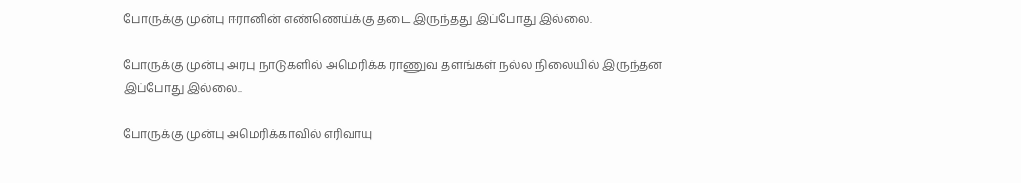போருக்கு முன்பு ஈரானின் எண்ணெய்க்கு தடை இருந்தது இப்போது இல்லை.

போருக்கு முன்பு அரபு நாடுகளில் அமெரிக்க ராணுவ தளங்கள் நல்ல நிலையில் இருந்தன இப்போது இல்லை..

போருக்கு முன்பு அமெரிக்காவில் எரிவாயு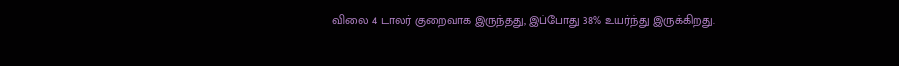விலை 4 டாலர் குறைவாக இருந்தது, இப்போது 38% உயர்ந்து இருக்கிறது.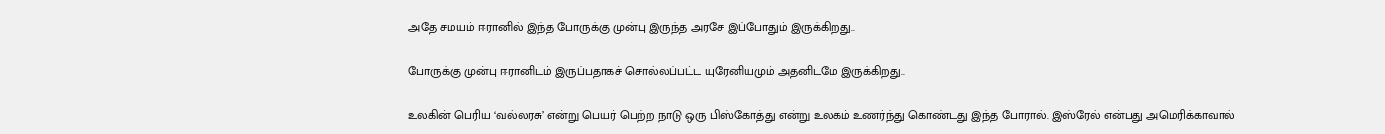அதே சமயம் ஈரானில் இந்த போருக்கு முன்பு இருந்த அரசே இப்போதும் இருக்கிறது..

போருக்கு முன்பு ஈரானிடம் இருப்பதாகச் சொல்லப்பட்ட யுரேனியமும் அதனிடமே இருக்கிறது..

உலகின் பெரிய ‘வல்லரசு’ என்று பெயர் பெற்ற நாடு ஒரு பிஸ்கோத்து என்று உலகம் உணர்ந்து கொண்டது இந்த போரால். இஸ்ரேல் என்பது அமெரிக்காவால்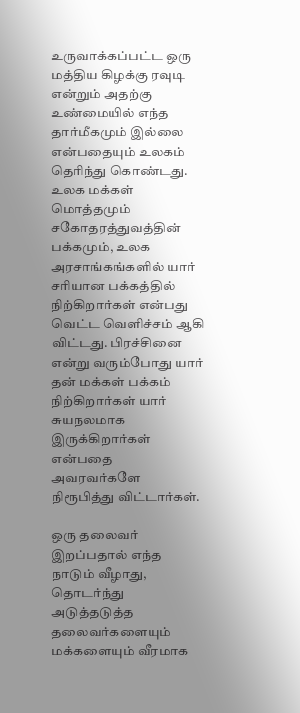உருவாக்கப்பட்ட ஒரு மத்திய கிழக்கு ரவுடி என்றும் அதற்கு உண்மையில் எந்த தார்மீகமும் இல்லை என்பதையும் உலகம் தெரிந்து கொண்டது. உலக மக்கள் மொத்தமும் சகோதரத்துவத்தின் பக்கமும், உலக அரசாங்கங்களில் யார் சரியான பக்கத்தில் நிற்கிறார்கள் என்பது வெட்ட வெளிச்சம் ஆகி விட்டது. பிரச்சினை என்று வரும்போது யார் தன் மக்கள் பக்கம் நிற்கிறார்கள் யார் சுயநலமாக இருக்கிறார்கள் என்பதை அவரவர்களே நிரூபித்து விட்டார்கள்.

ஒரு தலைவர் இறப்பதால் எந்த நாடும் வீழாது, தொடர்ந்து அடுத்தடுத்த தலைவர்களையும் மக்களையும் வீரமாக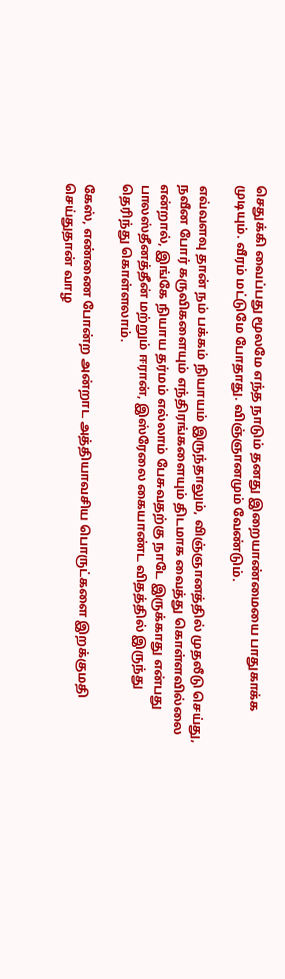செதுக்கி வைப்பது மூலமே எந்த நாடும் தனது இறையாண்மையை பாதுகாக்க முடியும். வீரம் மட்டுமே போதாது. விஞ்ஞானமும் வேண்டும்.

எவ்வளவு தான் நம் பக்கம் நியாயம் இருந்தாலும், விஞ்ஞானத்தில் முதலீடு செய்து, நவீன போர் கருவிகளையும் எந்திரங்களையும் திடமாக வைத்து கொள்ளவில்லை என்றால், இங்கே நியாய தர்மம் எல்லாம் பேசுவதற்கு நாடே இருக்காது என்பது பாலஸ்தீனத்தீன் மற்றும் ஈரான், இஸ்ரேலை கையாண்ட விதத்தில் இருந்து தெரிந்து கொள்ளலாம்.

கேஸ், எண்ணை போன்ற அன்றாட அத்தியாவசிய பொருட்களை இறக்குமதி செய்துதான் வாழ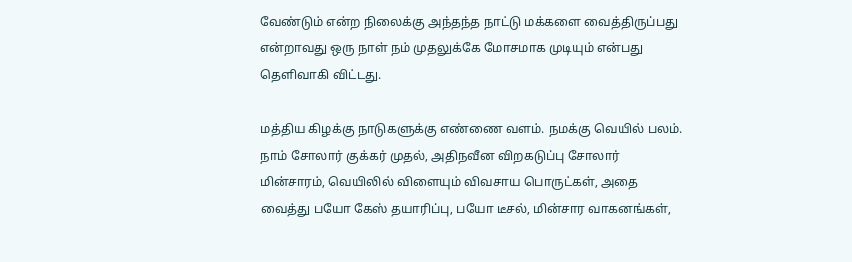வேண்டும் என்ற நிலைக்கு அந்தந்த நாட்டு மக்களை வைத்திருப்பது என்றாவது ஒரு நாள் நம் முதலுக்கே மோசமாக முடியும் என்பது தெளிவாகி விட்டது‌.

மத்திய கிழக்கு நாடுகளுக்கு எண்ணை வளம். நமக்கு வெயில் பலம். நாம் சோலார் குக்கர் முதல், அதிநவீன விறகடுப்பு சோலார் மின்சாரம், வெயிலில் விளையும் விவசாய பொருட்கள், அதை வைத்து பயோ கேஸ் தயாரிப்பு, பயோ டீசல், மின்சார வாகனங்கள்,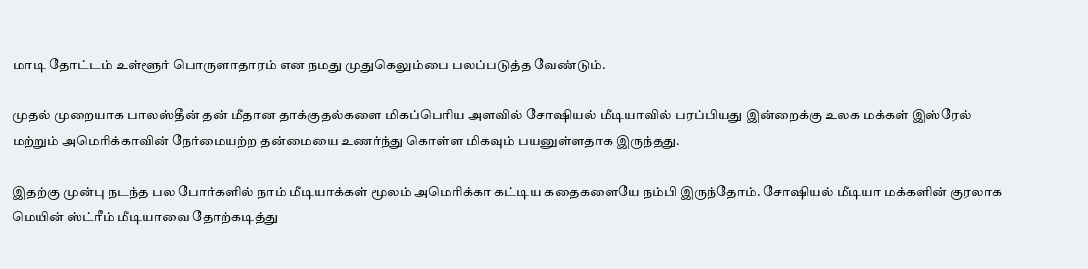மாடி தோட்டம் உள்ளூர் பொருளாதாரம் என நமது முதுகெலும்பை பலப்படுத்த வேண்டும்.

முதல் முறையாக பாலஸ்தீன் தன் மீதான தாக்குதல்களை மிகப்பெரிய அளவில் சோஷியல் மீடியாவில் பரப்பியது இன்றைக்கு உலக மக்கள் இஸ்ரேல் மற்றும் அமெரிக்காவின் நேர்மையற்ற தன்மையை உணர்ந்து கொள்ள மிகவும் பயனுள்ளதாக இருந்தது.

இதற்கு முன்பு நடந்த பல போர்களில் நாம் மீடியாக்கள் மூலம் அமெரிக்கா கட்டிய கதைகளையே நம்பி இருந்தோம். சோஷியல் மீடியா மக்களின் குரலாக மெயின் ஸ்ட்ரீம் மீடியாவை தோற்கடித்து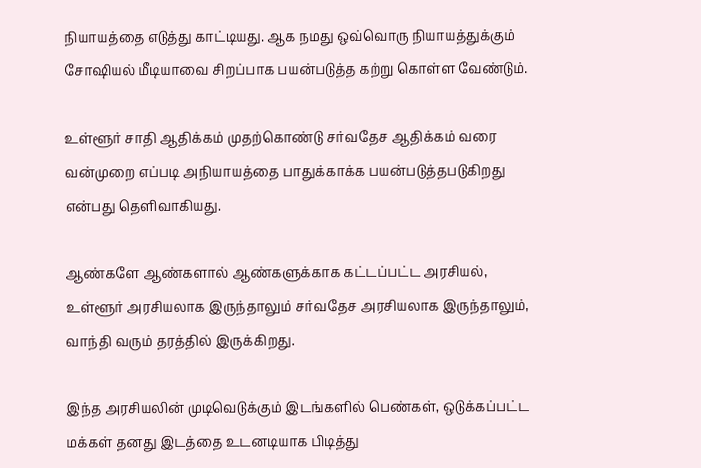நியாயத்தை எடுத்து காட்டியது. ஆக நமது ஒவ்வொரு நியாயத்துக்கும் சோஷியல் மீடியாவை சிறப்பாக பயன்படுத்த கற்று கொள்ள வேண்டும்.

உள்ளூர் சாதி ஆதிக்கம் முதற்கொண்டு சர்வதேச ஆதிக்கம் வரை வன்முறை எப்படி அநியாயத்தை பாதுக்காக்க பயன்படுத்தபடுகிறது என்பது தெளிவாகியது.

ஆண்களே ஆண்களால் ஆண்களுக்காக கட்டப்பட்ட அரசியல், உள்ளூர் அரசியலாக இருந்தாலும் சர்வதேச அரசியலாக இருந்தாலும், வாந்தி வரும் தரத்தில் இருக்கிறது.

இந்த அரசியலின் முடிவெடுக்கும் இடங்களில் பெண்கள், ஒடுக்கப்பட்ட மக்கள் தனது இடத்தை உடனடியாக பிடித்து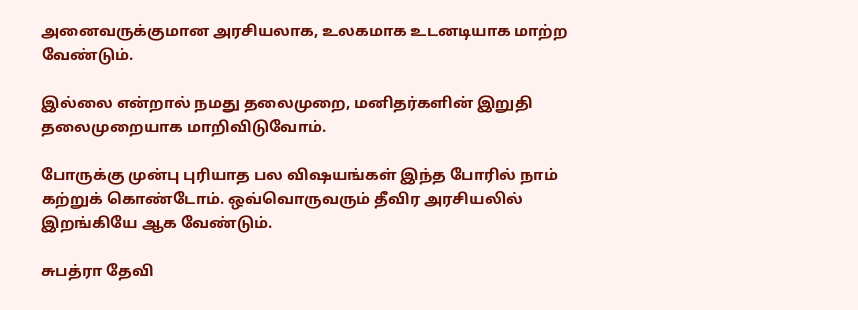அனைவருக்குமான அரசியலாக, உலகமாக உடனடியாக மாற்ற வேண்டும்.

இல்லை என்றால் நமது தலைமுறை, மனிதர்களின் இறுதி தலைமுறையாக மாறிவிடுவோம்.

போருக்கு முன்பு புரியாத பல விஷயங்கள் இந்த போரில் நாம் கற்றுக் கொண்டோம். ஒவ்வொருவரும் தீவிர அரசியலில் இறங்கியே ஆக வேண்டும்.

சுபத்ரா தேவி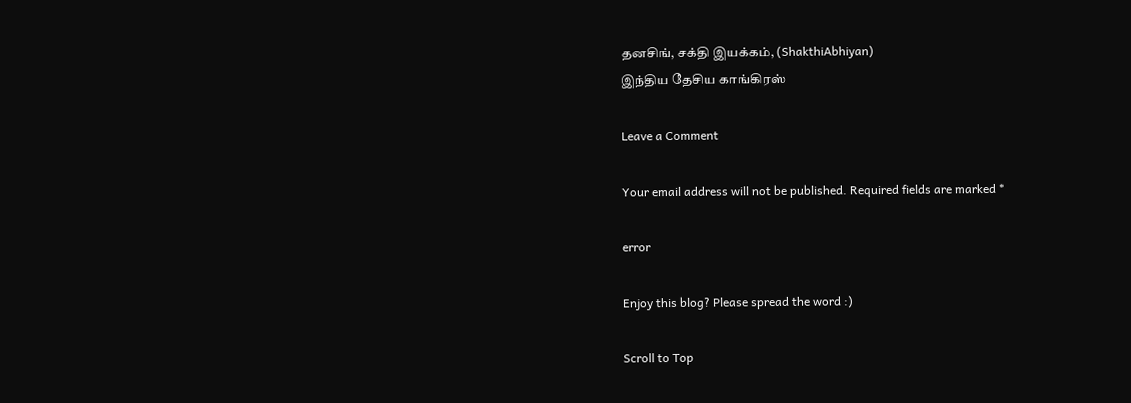தனசிங், சக்தி இயக்கம், (ShakthiAbhiyan)
இந்திய தேசிய காங்கிரஸ்

Leave a Comment

Your email address will not be published. Required fields are marked *

error

Enjoy this blog? Please spread the word :)

Scroll to Top